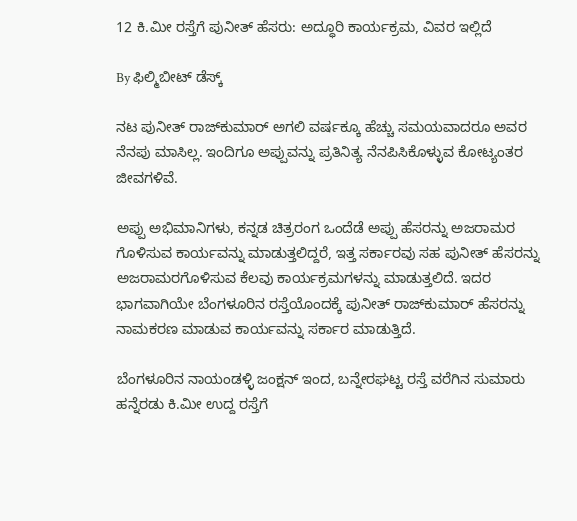12 ಕಿ.ಮೀ ರಸ್ತೆಗೆ ಪುನೀತ್ ಹೆಸರು: ಅದ್ಧೂರಿ ಕಾರ್ಯಕ್ರಮ, ವಿವರ ಇಲ್ಲಿದೆ

By ಫಿಲ್ಮಿಬೀಟ್ ಡೆಸ್ಕ್

ನಟ ಪುನೀತ್ ರಾಜ್‌ಕುಮಾರ್ ಅಗಲಿ ವರ್ಷಕ್ಕೂ ಹೆಚ್ಚು ಸಮಯವಾದರೂ ಅವರ ನೆನಪು ಮಾಸಿಲ್ಲ. ಇಂದಿಗೂ ಅಪ್ಪುವನ್ನು ಪ್ರತಿನಿತ್ಯ ನೆನಪಿಸಿಕೊಳ್ಳುವ ಕೋಟ್ಯಂತರ ಜೀವಗಳಿವೆ.

ಅಪ್ಪು ಅಭಿಮಾನಿಗಳು, ಕನ್ನಡ ಚಿತ್ರರಂಗ ಒಂದೆಡೆ ಅಪ್ಪು ಹೆಸರನ್ನು ಅಜರಾಮರ ಗೊಳಿಸುವ ಕಾರ್ಯವನ್ನು ಮಾಡುತ್ತಲಿದ್ದರೆ, ಇತ್ತ ಸರ್ಕಾರವು ಸಹ ಪುನೀತ್ ಹೆಸರನ್ನು ಅಜರಾಮರಗೊಳಿಸುವ ಕೆಲವು ಕಾರ್ಯಕ್ರಮಗಳನ್ನು ಮಾಡುತ್ತಲಿದೆ. ಇದರ ಭಾಗವಾಗಿಯೇ ಬೆಂಗಳೂರಿನ ರಸ್ತೆಯೊಂದಕ್ಕೆ ಪುನೀತ್ ರಾಜ್‌ಕುಮಾರ್ ಹೆಸರನ್ನು ನಾಮಕರಣ ಮಾಡುವ ಕಾರ್ಯವನ್ನು ಸರ್ಕಾರ ಮಾಡುತ್ತಿದೆ.

ಬೆಂಗಳೂರಿನ ನಾಯಂಡಳ್ಳಿ ಜಂಕ್ಷನ್ ಇಂದ, ಬನ್ನೇರಘಟ್ಟ ರಸ್ತೆ ವರೆಗಿನ ಸುಮಾರು ಹನ್ನೆರಡು ಕಿ.ಮೀ ಉದ್ದ ರಸ್ತೆಗೆ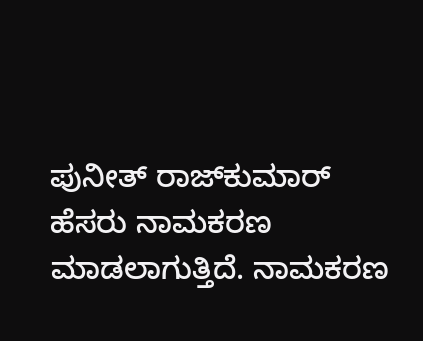ಪುನೀತ್ ರಾಜ್‌ಕುಮಾರ್ ಹೆಸರು ನಾಮಕರಣ ಮಾಡಲಾಗುತ್ತಿದೆ. ನಾಮಕರಣ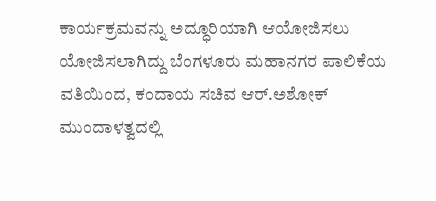ಕಾರ್ಯಕ್ರಮವನ್ನು ಅದ್ಧೂರಿಯಾಗಿ ಆಯೋಜಿಸಲು ಯೋಜಿಸಲಾಗಿದ್ದು ಬೆಂಗಳೂರು ಮಹಾನಗರ ಪಾಲಿಕೆಯ ವತಿಯಿಂದ, ಕಂದಾಯ ಸಚಿವ ಆರ್.ಅಶೋಕ್ ಮುಂದಾಳತ್ವದಲ್ಲಿ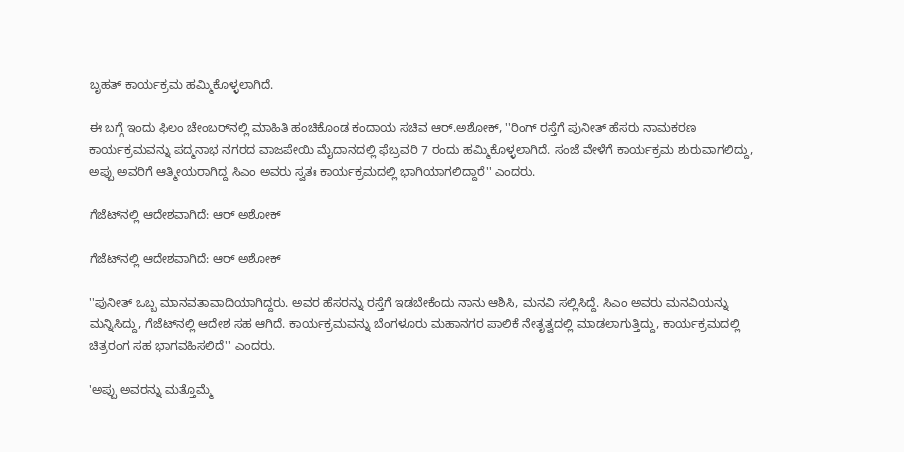ಬೃಹತ್ ಕಾರ್ಯಕ್ರಮ ಹಮ್ಮಿಕೊಳ್ಳಲಾಗಿದೆ.

ಈ ಬಗ್ಗೆ ಇಂದು ಫಿಲಂ ಚೇಂಬರ್‌ನಲ್ಲಿ ಮಾಹಿತಿ ಹಂಚಿಕೊಂಡ ಕಂದಾಯ ಸಚಿವ ಆರ್.ಅಶೋಕ್, ''ರಿಂಗ್ ರಸ್ತೆಗೆ ಪುನೀತ್ ಹೆಸರು ನಾಮಕರಣ ಕಾರ್ಯಕ್ರಮವನ್ನು ಪದ್ಮನಾಭ ನಗರದ ವಾಜಪೇಯಿ ಮೈದಾನದಲ್ಲಿ ಫೆಬ್ರವರಿ 7 ರಂದು ಹಮ್ಮಿಕೊಳ್ಳಲಾಗಿದೆ. ಸಂಜೆ ವೇಳೆಗೆ ಕಾರ್ಯಕ್ರಮ ಶುರುವಾಗಲಿದ್ದು, ಅಪ್ಪು ಅವರಿಗೆ ಆತ್ಮೀಯರಾಗಿದ್ದ ಸಿಎಂ ಅವರು ಸ್ವತಃ ಕಾರ್ಯಕ್ರಮದಲ್ಲಿ ಭಾಗಿಯಾಗಲಿದ್ದಾರೆ'' ಎಂದರು.

ಗೆಜೆಟ್‌ನಲ್ಲಿ ಆದೇಶವಾಗಿದೆ: ಆರ್ ಅಶೋಕ್

ಗೆಜೆಟ್‌ನಲ್ಲಿ ಆದೇಶವಾಗಿದೆ: ಆರ್ ಅಶೋಕ್

''ಪುನೀತ್ ಒಬ್ಬ ಮಾನವತಾವಾದಿಯಾಗಿದ್ದರು. ಅವರ ಹೆಸರನ್ನು ರಸ್ತೆಗೆ ಇಡಬೇಕೆಂದು ನಾನು ಆಶಿಸಿ, ಮನವಿ ಸಲ್ಲಿಸಿದ್ದೆ. ಸಿಎಂ ಅವರು ಮನವಿಯನ್ನು ಮನ್ನಿಸಿದ್ದು, ಗೆಜೆಟ್‌ನಲ್ಲಿ ಆದೇಶ ಸಹ ಆಗಿದೆ. ಕಾರ್ಯಕ್ರಮವನ್ನು ಬೆಂಗಳೂರು ಮಹಾನಗರ ಪಾಲಿಕೆ ನೇತೃತ್ವದಲ್ಲಿ ಮಾಡಲಾಗುತ್ತಿದ್ದು, ಕಾರ್ಯಕ್ರಮದಲ್ಲಿ ಚಿತ್ರರಂಗ ಸಹ ಭಾಗವಹಿಸಲಿದೆ'' ಎಂದರು.

'ಅಪ್ಪು ಅವರನ್ನು ಮತ್ತೊಮ್ಮೆ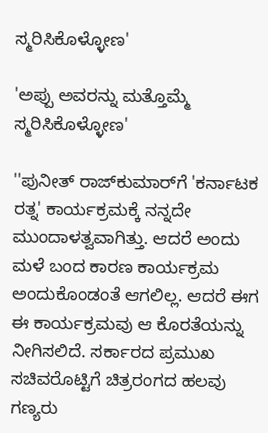ಸ್ಮರಿಸಿಕೊಳ್ಳೋಣ'

'ಅಪ್ಪು ಅವರನ್ನು ಮತ್ತೊಮ್ಮೆ ಸ್ಮರಿಸಿಕೊಳ್ಳೋಣ'

''ಪುನೀತ್ ರಾಜ್‌ಕುಮಾರ್‌ಗೆ 'ಕರ್ನಾಟಕ ರತ್ನ' ಕಾರ್ಯಕ್ರಮಕ್ಕೆ ನನ್ನದೇ ಮುಂದಾಳತ್ವವಾಗಿತ್ತು. ಆದರೆ ಅಂದು ಮಳೆ ಬಂದ ಕಾರಣ ಕಾರ್ಯಕ್ರಮ ಅಂದುಕೊಂಡಂತೆ ಆಗಲಿಲ್ಲ. ಆದರೆ ಈಗ ಈ ಕಾರ್ಯಕ್ರಮವು ಆ ಕೊರತೆಯನ್ನು ನೀಗಿಸಲಿದೆ. ಸರ್ಕಾರದ ಪ್ರಮುಖ ಸಚಿವರೊಟ್ಟಿಗೆ ಚಿತ್ರರಂಗದ ಹಲವು ಗಣ್ಯರು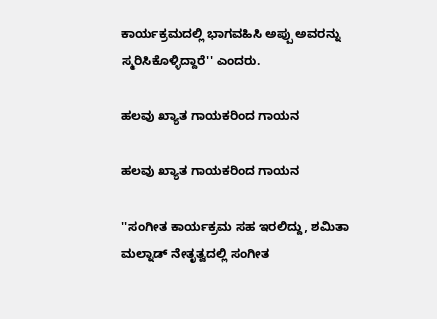ಕಾರ್ಯಕ್ರಮದಲ್ಲಿ ಭಾಗವಹಿಸಿ ಅಪ್ಪು ಅವರನ್ನು ಸ್ಮರಿಸಿಕೊಳ್ಳಿದ್ದಾರೆ'' ಎಂದರು.

ಹಲವು ಖ್ಯಾತ ಗಾಯಕರಿಂದ ಗಾಯನ

ಹಲವು ಖ್ಯಾತ ಗಾಯಕರಿಂದ ಗಾಯನ

''ಸಂಗೀತ ಕಾರ್ಯಕ್ರಮ ಸಹ ಇರಲಿದ್ದು, ಶಮಿತಾ ಮಲ್ನಾಡ್ ನೇತೃತ್ವದಲ್ಲಿ ಸಂಗೀತ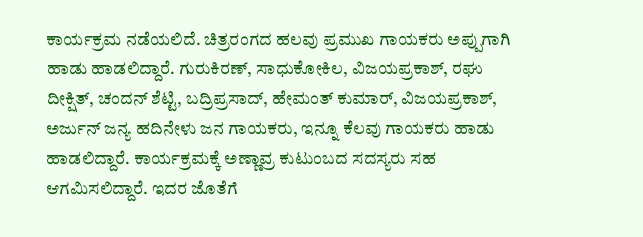ಕಾರ್ಯಕ್ರಮ ನಡೆಯಲಿದೆ. ಚಿತ್ರರಂಗದ ಹಲವು ಪ್ರಮುಖ ಗಾಯಕರು ಅಪ್ಪುಗಾಗಿ ಹಾಡು ಹಾಡಲಿದ್ದಾರೆ. ಗುರುಕಿರಣ್, ಸಾಧುಕೋಕಿಲ, ವಿಜಯಪ್ರಕಾಶ್, ರಘು ದೀಕ್ಷಿತ್, ಚಂದನ್ ಶೆಟ್ಟಿ, ಬದ್ರಿಪ್ರಸಾದ್, ಹೇಮಂತ್ ಕುಮಾರ್, ವಿಜಯಪ್ರಕಾಶ್, ಅರ್ಜುನ್ ಜನ್ಯ ಹದಿನೇಳು ಜನ ಗಾಯಕರು, ಇನ್ನೂ ಕೆಲವು ಗಾಯಕರು ಹಾಡು ಹಾಡಲಿದ್ದಾರೆ. ಕಾರ್ಯಕ್ರಮಕ್ಕೆ ಅಣ್ಣಾವ್ರ ಕುಟುಂಬದ ಸದಸ್ಯರು ಸಹ ಆಗಮಿಸಲಿದ್ದಾರೆ. ಇದರ ಜೊತೆಗೆ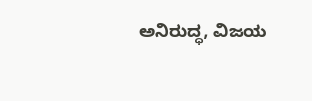ಅನಿರುದ್ಧ, ವಿಜಯ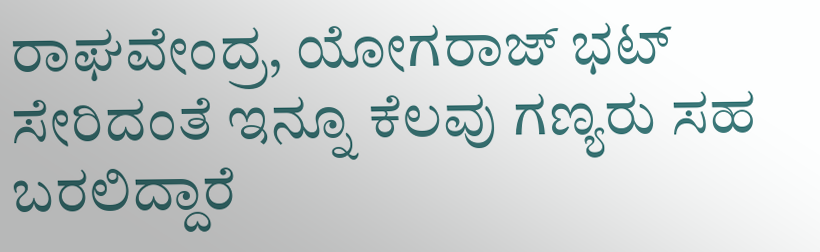ರಾಘವೇಂದ್ರ, ಯೋಗರಾಜ್ ಭಟ್ ಸೇರಿದಂತೆ ಇನ್ನೂ ಕೆಲವು ಗಣ್ಯರು ಸಹ ಬರಲಿದ್ದಾರೆ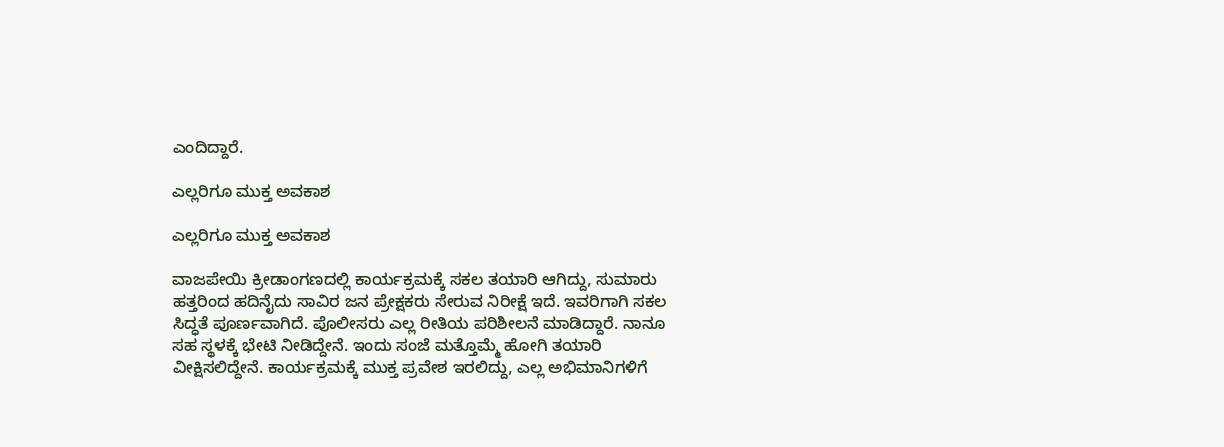ಎಂದಿದ್ದಾರೆ.

ಎಲ್ಲರಿಗೂ ಮುಕ್ತ ಅವಕಾಶ

ಎಲ್ಲರಿಗೂ ಮುಕ್ತ ಅವಕಾಶ

ವಾಜಪೇಯಿ ಕ್ರೀಡಾಂಗಣದಲ್ಲಿ ಕಾರ್ಯಕ್ರಮಕ್ಕೆ ಸಕಲ ತಯಾರಿ ಆಗಿದ್ದು, ಸುಮಾರು ಹತ್ತರಿಂದ ಹದಿನೈದು ಸಾವಿರ ಜನ ಪ್ರೇಕ್ಷಕರು ಸೇರುವ ನಿರೀಕ್ಷೆ ಇದೆ. ಇವರಿಗಾಗಿ ಸಕಲ ಸಿದ್ಧತೆ ಪೂರ್ಣವಾಗಿದೆ. ಪೊಲೀಸರು ಎಲ್ಲ ರೀತಿಯ ಪರಿಶೀಲನೆ ಮಾಡಿದ್ದಾರೆ. ನಾನೂ ಸಹ ಸ್ಥಳಕ್ಕೆ ಭೇಟಿ ನೀಡಿದ್ದೇನೆ. ಇಂದು ಸಂಜೆ ಮತ್ತೊಮ್ಮೆ ಹೋಗಿ ತಯಾರಿ ವೀಕ್ಷಿಸಲಿದ್ದೇನೆ. ಕಾರ್ಯಕ್ರಮಕ್ಕೆ ಮುಕ್ತ ಪ್ರವೇಶ ಇರಲಿದ್ದು, ಎಲ್ಲ ಅಭಿಮಾನಿಗಳಿಗೆ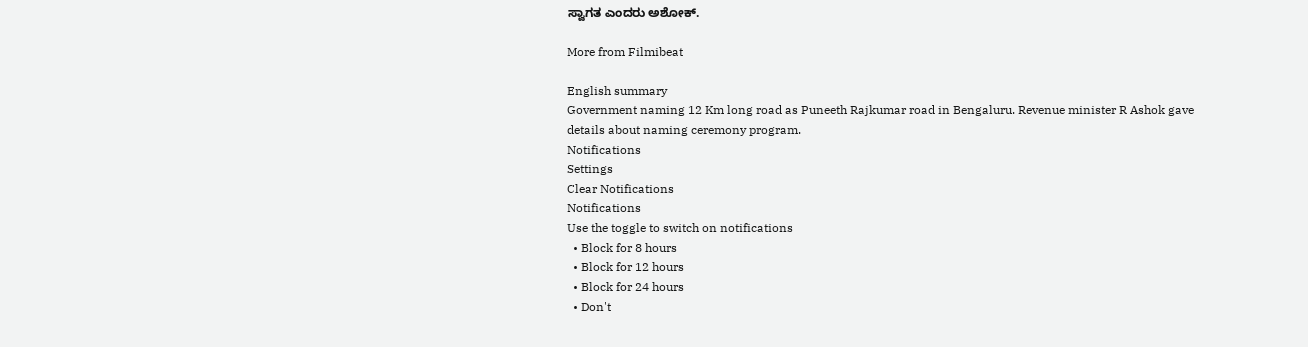ಸ್ವಾಗತ ಎಂದರು ಅಶೋಕ್.

More from Filmibeat

English summary
Government naming 12 Km long road as Puneeth Rajkumar road in Bengaluru. Revenue minister R Ashok gave details about naming ceremony program.
Notifications
Settings
Clear Notifications
Notifications
Use the toggle to switch on notifications
  • Block for 8 hours
  • Block for 12 hours
  • Block for 24 hours
  • Don't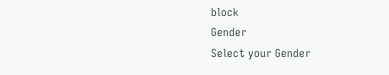block
Gender
Select your Gender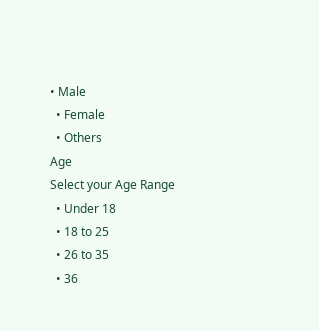• Male
  • Female
  • Others
Age
Select your Age Range
  • Under 18
  • 18 to 25
  • 26 to 35
  • 36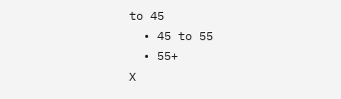to 45
  • 45 to 55
  • 55+
X